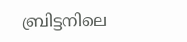ബ്രിട്ടനിലെ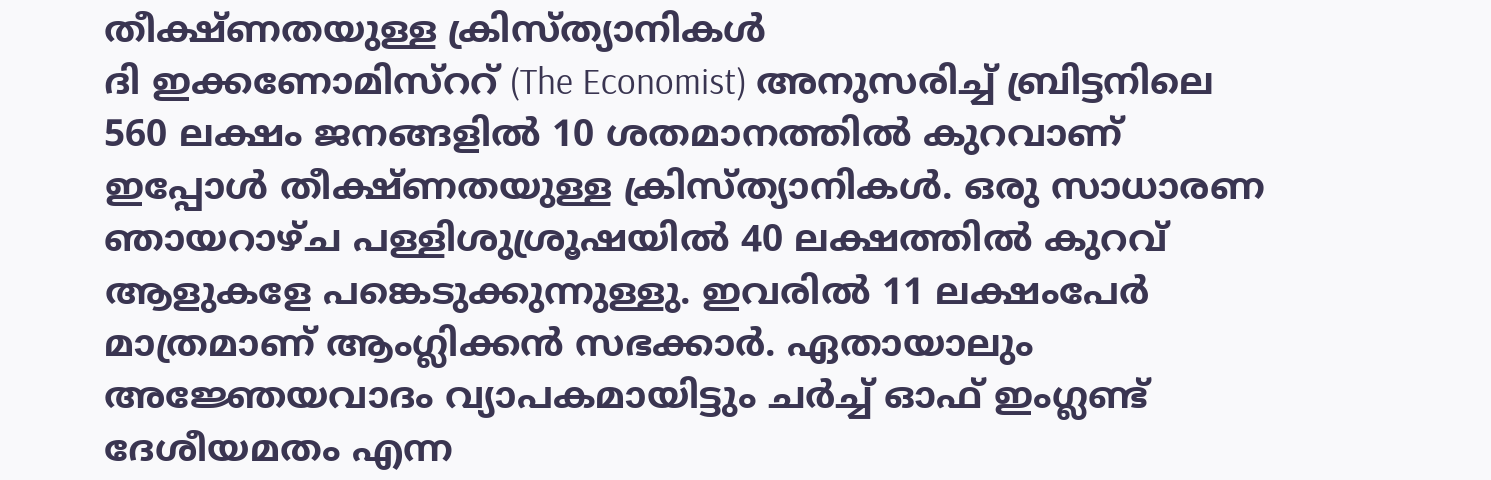തീക്ഷ്ണതയുള്ള ക്രിസ്ത്യാനികൾ
ദി ഇക്കണോമിസ്ററ് (The Economist) അനുസരിച്ച് ബ്രിട്ടനിലെ 560 ലക്ഷം ജനങ്ങളിൽ 10 ശതമാനത്തിൽ കുറവാണ് ഇപ്പോൾ തീക്ഷ്ണതയുള്ള ക്രിസ്ത്യാനികൾ. ഒരു സാധാരണ ഞായറാഴ്ച പള്ളിശുശ്രൂഷയിൽ 40 ലക്ഷത്തിൽ കുറവ് ആളുകളേ പങ്കെടുക്കുന്നുള്ളു. ഇവരിൽ 11 ലക്ഷംപേർ മാത്രമാണ് ആംഗ്ലിക്കൻ സഭക്കാർ. ഏതായാലും അജ്ഞേയവാദം വ്യാപകമായിട്ടും ചർച്ച് ഓഫ് ഇംഗ്ലണ്ട് ദേശീയമതം എന്ന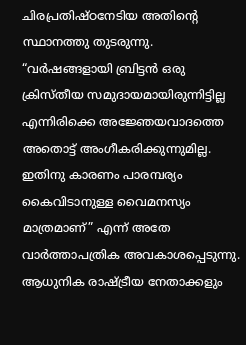ചിരപ്രതിഷ്ഠനേടിയ അതിന്റെ സ്ഥാനത്തു തുടരുന്നു. “വർഷങ്ങളായി ബ്രിട്ടൻ ഒരു ക്രിസ്തീയ സമുദായമായിരുന്നിട്ടില്ല എന്നിരിക്കെ അജ്ഞേയവാദത്തെ അതൊട്ട് അംഗീകരിക്കുന്നുമില്ല. ഇതിനു കാരണം പാരമ്പര്യം കൈവിടാനുള്ള വൈമനസ്യം മാത്രമാണ്” എന്ന് അതേ വാർത്താപത്രിക അവകാശപ്പെടുന്നു. ആധുനിക രാഷ്ട്രീയ നേതാക്കളും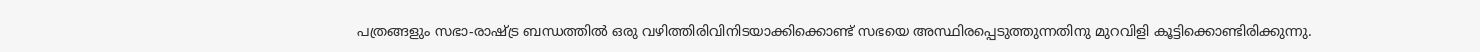പത്രങ്ങളും സഭാ-രാഷ്ട്ര ബന്ധത്തിൽ ഒരു വഴിത്തിരിവിനിടയാക്കിക്കൊണ്ട് സഭയെ അസ്ഥിരപ്പെടുത്തുന്നതിനു മുറവിളി കൂട്ടിക്കൊണ്ടിരിക്കുന്നു.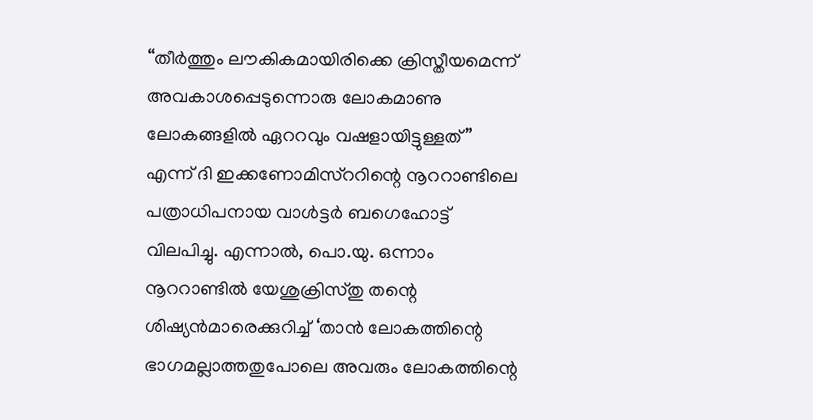“തീർത്തും ലൗകികമായിരിക്കെ ക്രിസ്തീയമെന്ന് അവകാശപ്പെടുന്നൊരു ലോകമാണു ലോകങ്ങളിൽ ഏററവും വഷളായിട്ടുള്ളത്” എന്ന് ദി ഇക്കണോമിസ്ററിന്റെ നൂററാണ്ടിലെ പത്രാധിപനായ വാൾട്ടർ ബഗെഹോട്ട് വിലപിച്ചു. എന്നാൽ, പൊ.യു. ഒന്നാം നൂററാണ്ടിൽ യേശുക്രിസ്തു തന്റെ ശിഷ്യൻമാരെക്കുറിച്ച് ‘താൻ ലോകത്തിന്റെ ഭാഗമല്ലാത്തതുപോലെ അവരും ലോകത്തിന്റെ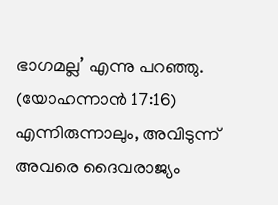ഭാഗമല്ല’ എന്നു പറഞ്ഞു. (യോഹന്നാൻ 17:16) എന്നിരുന്നാലും, അവിടുന്ന് അവരെ ദൈവരാജ്യം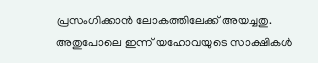പ്രസംഗിക്കാൻ ലോകത്തിലേക്ക് അയച്ചതു. അതുപോലെ ഇന്ന് യഹോവയുടെ സാക്ഷികൾ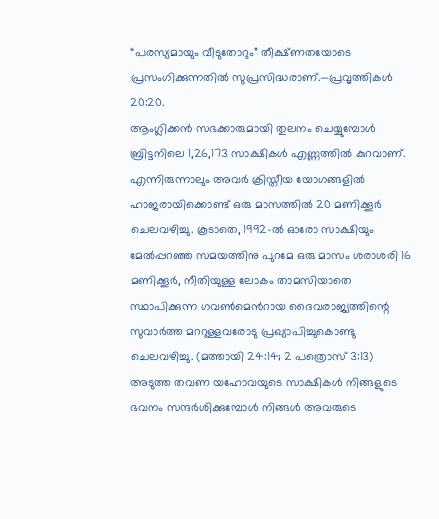“പരസ്യമായും വീടുതോറും” തീക്ഷ്ണതയോടെ പ്രസംഗിക്കുന്നതിൽ സുപ്രസിദ്ധരാണ്.—പ്രവൃത്തികൾ 20:20.
ആംഗ്ലിക്കൻ സഭക്കാരുമായി തുലനം ചെയ്യുമ്പോൾ ബ്രിട്ടനിലെ 1,26,173 സാക്ഷികൾ എണ്ണത്തിൽ കുറവാണ്. എന്നിരുന്നാലും അവർ ക്രിസ്തീയ യോഗങ്ങളിൽ ഹാജരായിക്കൊണ്ട് ഒരു മാസത്തിൽ 20 മണിക്കൂർ ചെലവഴിച്ചു. കൂടാതെ, 1992-ൽ ഓരോ സാക്ഷിയും മേൽപ്പറഞ്ഞ സമയത്തിനു പുറമേ ഒരു മാസം ശരാശരി 16 മണിക്കൂർ, നീതിയുള്ള ലോകം താമസിയാതെ സ്ഥാപിക്കുന്ന ഗവൺമെൻറായ ദൈവരാജ്യത്തിന്റെ സുവാർത്ത മററുള്ളവരോടു പ്രഖ്യാപിച്ചുകൊണ്ടു ചെലവഴിച്ചു. (മത്തായി 24:14; 2 പത്രൊസ് 3:13) അടുത്ത തവണ യഹോവയുടെ സാക്ഷികൾ നിങ്ങളുടെ ഭവനം സന്ദർശിക്കുമ്പോൾ നിങ്ങൾ അവരുടെ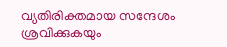വ്യതിരിക്തമായ സന്ദേശം ശ്രവിക്കുകയും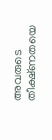അവരുടെ തീക്ഷ്ണതയെ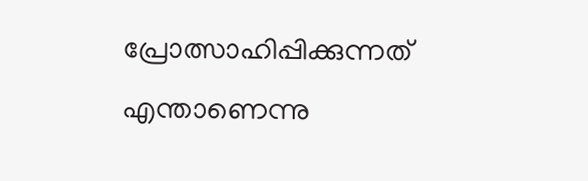പ്രോത്സാഹിപ്പിക്കുന്നത് എന്താണെന്നു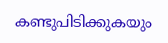കണ്ടുപിടിക്കുകയും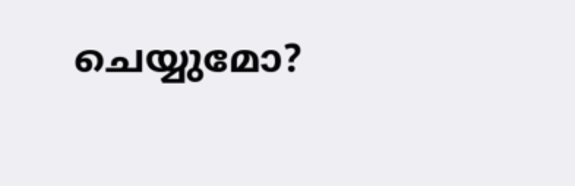ചെയ്യുമോ?